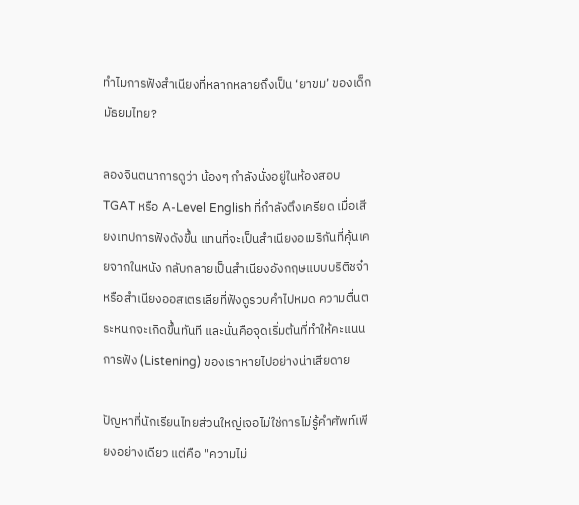ทำไมการฟังสำเนียงที่หลากหลายถึงเป็น ‘ยาขม’ ของเด็กมัธยมไทย?

ลองจินตนาการดูว่า น้องๆ กำลังนั่งอยู่ในห้องสอบ TGAT หรือ A-Level English ที่กำลังตึงเครียด เมื่อเสียงเทปการฟังดังขึ้น แทนที่จะเป็นสำเนียงอเมริกันที่คุ้นเคยจากในหนัง กลับกลายเป็นสำเนียงอังกฤษแบบบริติชจ๋า หรือสำเนียงออสเตรเลียที่ฟังดูรวบคำไปหมด ความตื่นตระหนกจะเกิดขึ้นทันที และนั่นคือจุดเริ่มต้นที่ทำให้คะแนนการฟัง (Listening) ของเราหายไปอย่างน่าเสียดาย

ปัญหาที่นักเรียนไทยส่วนใหญ่เจอไม่ใช่การไม่รู้คำศัพท์เพียงอย่างเดียว แต่คือ "ความไม่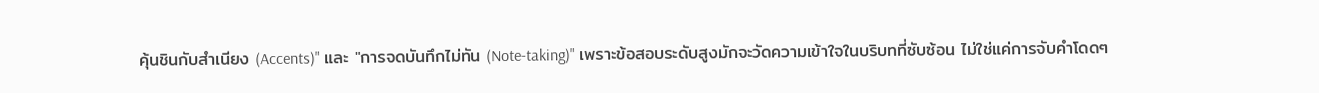คุ้นชินกับสำเนียง (Accents)" และ "การจดบันทึกไม่ทัน (Note-taking)" เพราะข้อสอบระดับสูงมักจะวัดความเข้าใจในบริบทที่ซับซ้อน ไม่ใช่แค่การจับคำโดดๆ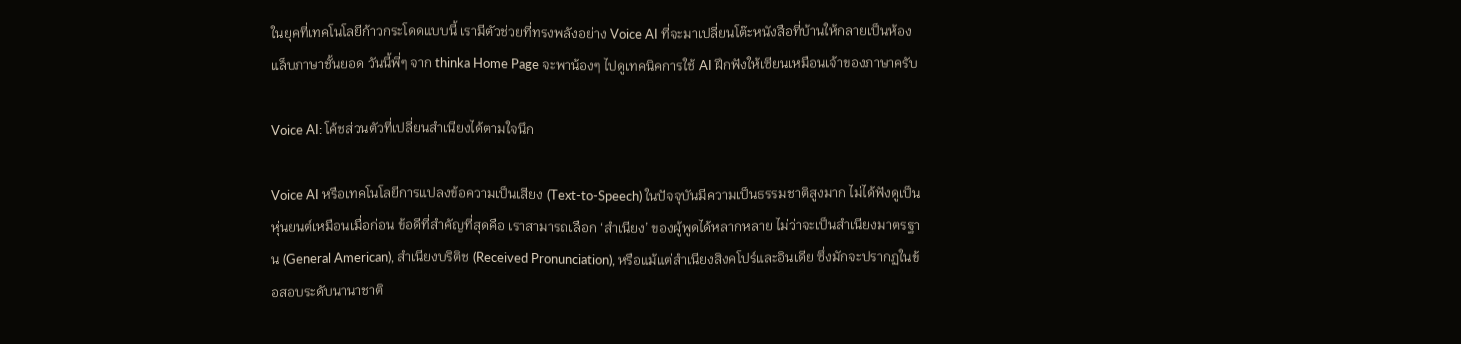ในยุคที่เทคโนโลยีก้าวกระโดดแบบนี้ เรามีตัวช่วยที่ทรงพลังอย่าง Voice AI ที่จะมาเปลี่ยนโต๊ะหนังสือที่บ้านให้กลายเป็นห้องแล็บภาษาชั้นยอด วันนี้พี่ๆ จาก thinka Home Page จะพาน้องๆ ไปดูเทคนิคการใช้ AI ฝึกฟังให้เซียนเหมือนเจ้าของภาษาครับ

Voice AI: โค้ชส่วนตัวที่เปลี่ยนสำเนียงได้ตามใจนึก

Voice AI หรือเทคโนโลยีการแปลงข้อความเป็นเสียง (Text-to-Speech) ในปัจจุบันมีความเป็นธรรมชาติสูงมาก ไม่ได้ฟังดูเป็นหุ่นยนต์เหมือนเมื่อก่อน ข้อดีที่สำคัญที่สุดคือ เราสามารถเลือก ‘สำเนียง’ ของผู้พูดได้หลากหลาย ไม่ว่าจะเป็นสำเนียงมาตรฐาน (General American), สำเนียงบริติช (Received Pronunciation), หรือแม้แต่สำเนียงสิงคโปร์และอินเดีย ซึ่งมักจะปรากฏในข้อสอบระดับนานาชาติ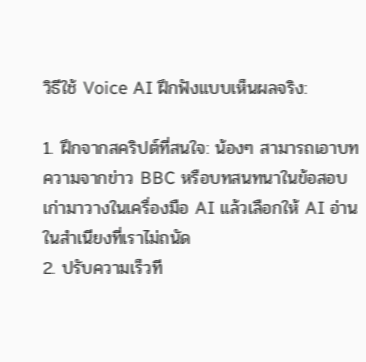วิธีใช้ Voice AI ฝึกฟังแบบเห็นผลจริง:

1. ฝึกจากสคริปต์ที่สนใจ: น้องๆ สามารถเอาบทความจากข่าว BBC หรือบทสนทนาในข้อสอบเก่ามาวางในเครื่องมือ AI แล้วเลือกให้ AI อ่านในสำเนียงที่เราไม่ถนัด
2. ปรับความเร็วที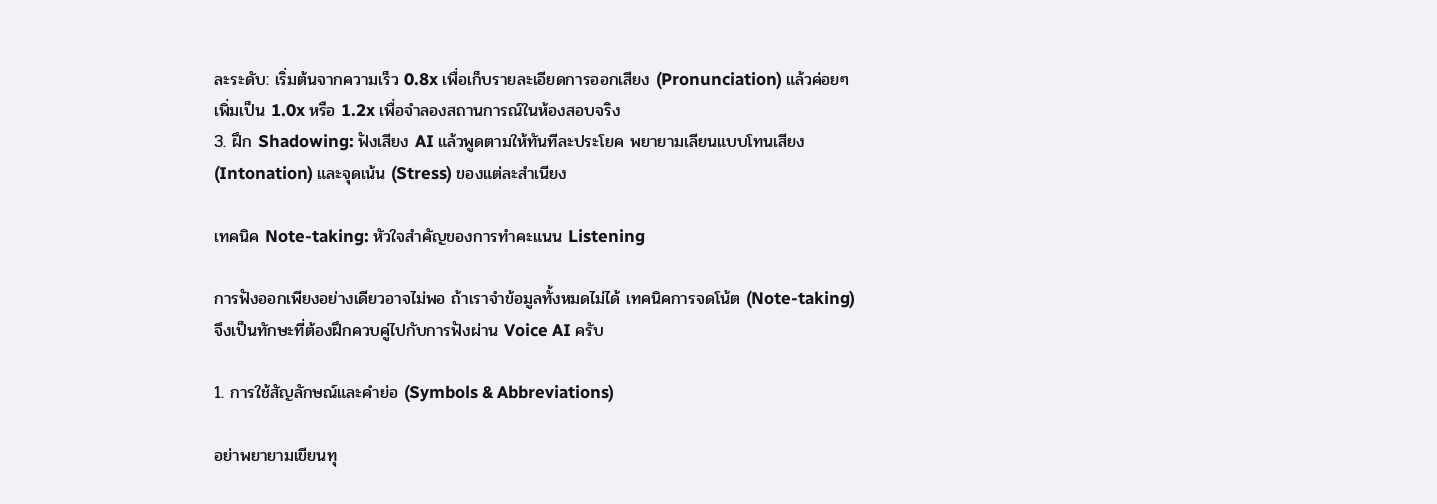ละระดับ: เริ่มต้นจากความเร็ว 0.8x เพื่อเก็บรายละเอียดการออกเสียง (Pronunciation) แล้วค่อยๆ เพิ่มเป็น 1.0x หรือ 1.2x เพื่อจำลองสถานการณ์ในห้องสอบจริง
3. ฝึก Shadowing: ฟังเสียง AI แล้วพูดตามให้ทันทีละประโยค พยายามเลียนแบบโทนเสียง (Intonation) และจุดเน้น (Stress) ของแต่ละสำเนียง

เทคนิค Note-taking: หัวใจสำคัญของการทำคะแนน Listening

การฟังออกเพียงอย่างเดียวอาจไม่พอ ถ้าเราจำข้อมูลทั้งหมดไม่ได้ เทคนิคการจดโน้ต (Note-taking) จึงเป็นทักษะที่ต้องฝึกควบคู่ไปกับการฟังผ่าน Voice AI ครับ

1. การใช้สัญลักษณ์และคำย่อ (Symbols & Abbreviations)

อย่าพยายามเขียนทุ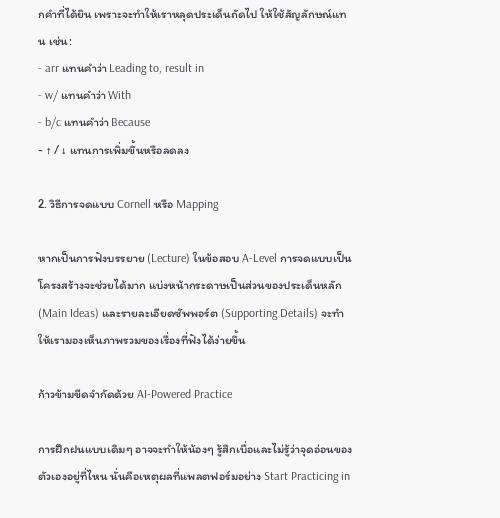กคำที่ได้ยิน เพราะจะทำให้เราหลุดประเด็นถัดไป ให้ใช้สัญลักษณ์แทน เช่น:
- arr แทนคำว่า Leading to, result in
- w/ แทนคำว่า With
- b/c แทนคำว่า Because
- ↑ / ↓ แทนการเพิ่มขึ้นหรือลดลง

2. วิธีการจดแบบ Cornell หรือ Mapping

หากเป็นการฟังบรรยาย (Lecture) ในข้อสอบ A-Level การจดแบบเป็นโครงสร้างจะช่วยได้มาก แบ่งหน้ากระดาษเป็นส่วนของประเด็นหลัก (Main Ideas) และรายละเอียดซัพพอร์ต (Supporting Details) จะทำให้เรามองเห็นภาพรวมของเรื่องที่ฟังได้ง่ายขึ้น

ก้าวข้ามขีดจำกัดด้วย AI-Powered Practice

การฝึกฝนแบบเดิมๆ อาจจะทำให้น้องๆ รู้สึกเบื่อและไม่รู้ว่าจุดอ่อนของตัวเองอยู่ที่ไหน นั่นคือเหตุผลที่แพลตฟอร์มอย่าง Start Practicing in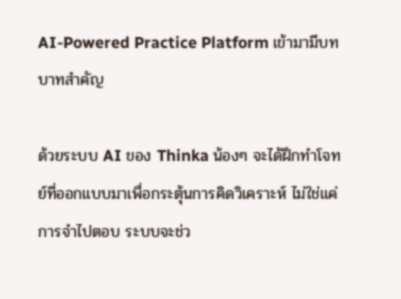AI-Powered Practice Platform เข้ามามีบทบาทสำคัญ

ด้วยระบบ AI ของ Thinka น้องๆ จะได้ฝึกทำโจทย์ที่ออกแบบมาเพื่อกระตุ้นการคิดวิเคราะห์ ไม่ใช่แค่การจำไปตอบ ระบบจะช่ว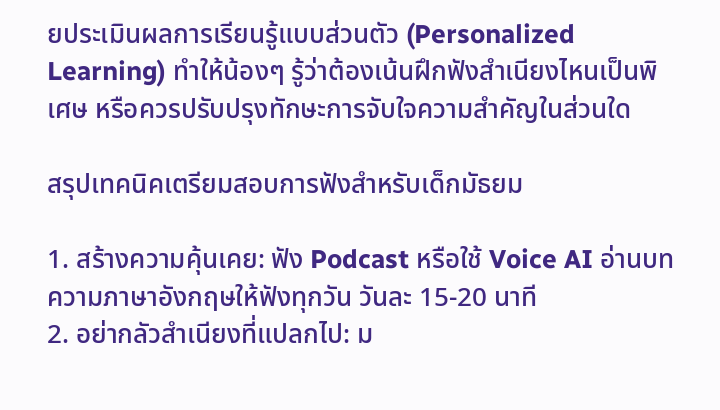ยประเมินผลการเรียนรู้แบบส่วนตัว (Personalized Learning) ทำให้น้องๆ รู้ว่าต้องเน้นฝึกฟังสำเนียงไหนเป็นพิเศษ หรือควรปรับปรุงทักษะการจับใจความสำคัญในส่วนใด

สรุปเทคนิคเตรียมสอบการฟังสำหรับเด็กมัธยม

1. สร้างความคุ้นเคย: ฟัง Podcast หรือใช้ Voice AI อ่านบทความภาษาอังกฤษให้ฟังทุกวัน วันละ 15-20 นาที
2. อย่ากลัวสำเนียงที่แปลกไป: ม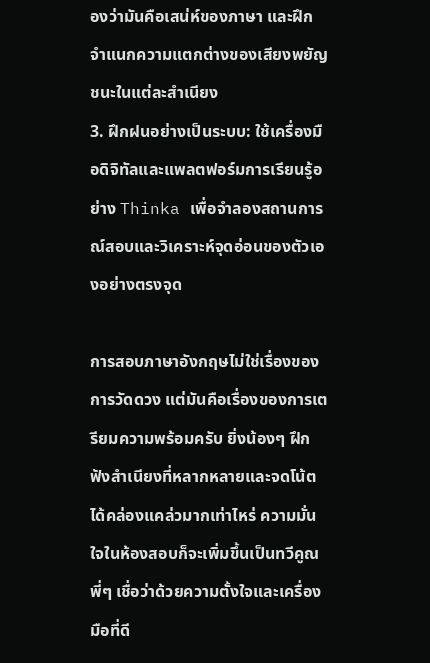องว่ามันคือเสน่ห์ของภาษา และฝึกจำแนกความแตกต่างของเสียงพยัญชนะในแต่ละสำเนียง
3. ฝึกฝนอย่างเป็นระบบ: ใช้เครื่องมือดิจิทัลและแพลตฟอร์มการเรียนรู้อย่าง Thinka เพื่อจำลองสถานการณ์สอบและวิเคราะห์จุดอ่อนของตัวเองอย่างตรงจุด

การสอบภาษาอังกฤษไม่ใช่เรื่องของการวัดดวง แต่มันคือเรื่องของการเตรียมความพร้อมครับ ยิ่งน้องๆ ฝึกฟังสำเนียงที่หลากหลายและจดโน้ตได้คล่องแคล่วมากเท่าไหร่ ความมั่นใจในห้องสอบก็จะเพิ่มขึ้นเป็นทวีคูณ พี่ๆ เชื่อว่าด้วยความตั้งใจและเครื่องมือที่ดี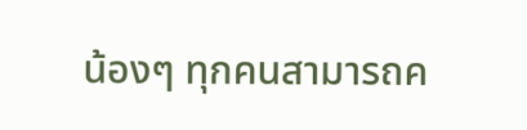น้องๆ ทุกคนสามารถค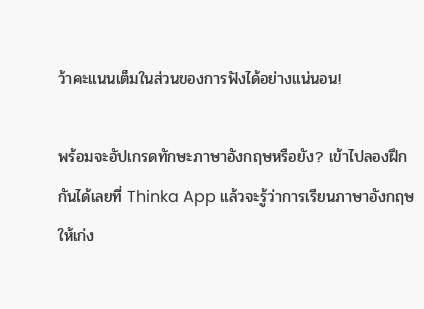ว้าคะแนนเต็มในส่วนของการฟังได้อย่างแน่นอน!

พร้อมจะอัปเกรดทักษะภาษาอังกฤษหรือยัง? เข้าไปลองฝึกกันได้เลยที่ Thinka App แล้วจะรู้ว่าการเรียนภาษาอังกฤษให้เก่ง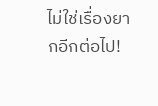ไม่ใช่เรื่องยากอีกต่อไป!